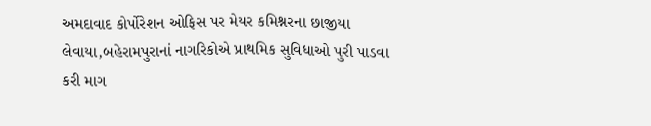અમદાવાદ કોર્પોરેશન ઓફિસ પર મેયર કમિશ્નરના છાજીયા લેવાયા,બહેરામપુરાનાં નાગરિકોએ પ્રાથમિક સુવિધાઓ પુરી પાડવા કરી માગ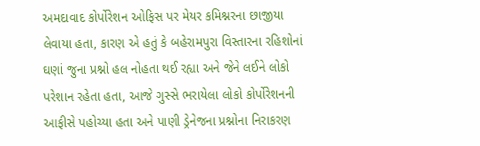અમદાવાદ કોર્પોરેશન ઓફિસ પર મેયર કમિશ્નરના છાજીયા લેવાયા હતા, કારણ એ હતું કે બહેરામપુરા વિસ્તારના રહિશોનાં ઘણાં જુના પ્રશ્નો હલ નોહતા થઈ રહ્યા અને જેને લઈને લોકો પરેશાન રહેતા હતા, આજે ગુસ્સે ભરાયેલા લોકો કોર્પોરેશનની આફીસે પહોચ્યા હતા અને પાણી ડ્રેનેજના પ્રશ્નોના નિરાકરણ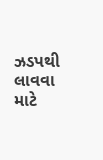ઝડપથી લાવવા માટે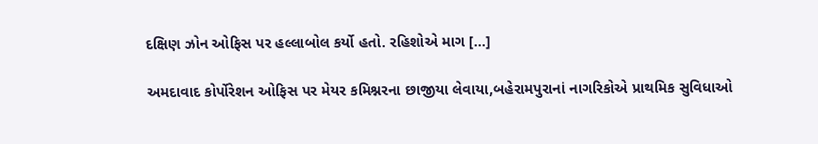દક્ષિણ ઝોન ઓફિસ પર હલ્લાબોલ કર્યો હતો. રહિશોએ માગ […]

અમદાવાદ કોર્પોરેશન ઓફિસ પર મેયર કમિશ્નરના છાજીયા લેવાયા,બહેરામપુરાનાં નાગરિકોએ પ્રાથમિક સુવિધાઓ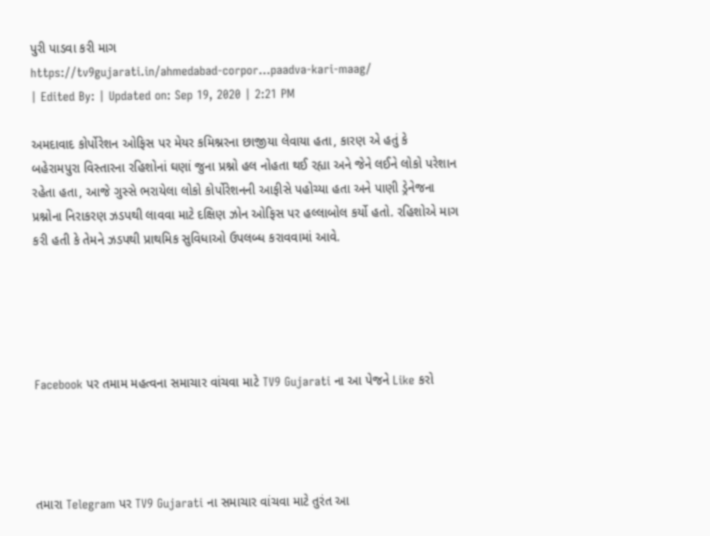પુરી પાડવા કરી માગ
https://tv9gujarati.in/ahmedabad-corpor…paadva-kari-maag/
| Edited By: | Updated on: Sep 19, 2020 | 2:21 PM

અમદાવાદ કોર્પોરેશન ઓફિસ પર મેયર કમિશ્નરના છાજીયા લેવાયા હતા, કારણ એ હતું કે બહેરામપુરા વિસ્તારના રહિશોનાં ઘણાં જુના પ્રશ્નો હલ નોહતા થઈ રહ્યા અને જેને લઈને લોકો પરેશાન રહેતા હતા, આજે ગુસ્સે ભરાયેલા લોકો કોર્પોરેશનની આફીસે પહોચ્યા હતા અને પાણી ડ્રેનેજના પ્રશ્નોના નિરાકરણ ઝડપથી લાવવા માટે દક્ષિણ ઝોન ઓફિસ પર હલ્લાબોલ કર્યો હતો. રહિશોએ માગ કરી હતી કે તેમને ઝડપથી પ્રાથમિક સુવિધાઓ ઉપલબ્ધ કરાવવામાં આવે.





Facebook પર તમામ મહત્વના સમાચાર વાંચવા માટે TV9 Gujarati ના આ પેજને Like કરો




તમારા Telegram પર TV9 Gujarati ના સમાચાર વાંચવા માટે તુરંત આ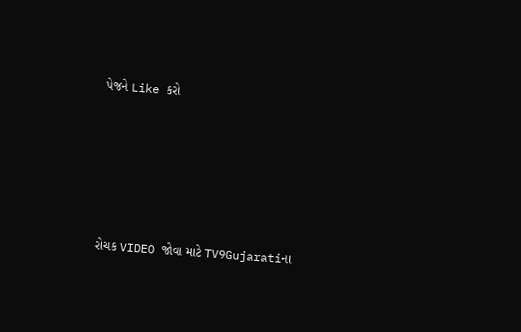પેજને Like કરો





રોચક VIDEO જોવા માટે TV9Gujaratiના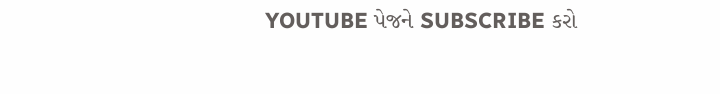YOUTUBE પેજને SUBSCRIBE કરો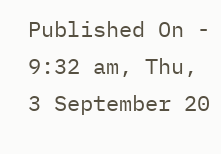Published On - 9:32 am, Thu, 3 September 20